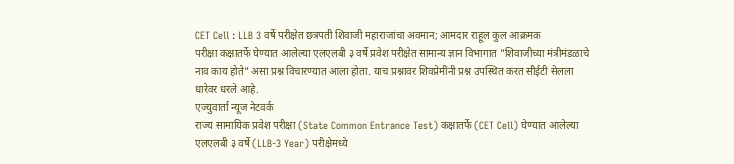CET Cell : LLB 3 वर्षे परीक्षेत छत्रपती शिवाजी महाराजांचा अवमान; आमदार राहूल कुल आक्रमक
परीक्षा कक्षातर्फे घेण्यात आलेल्या एलएलबी ३ वर्षे प्रवेश परीक्षेत सामान्य ज्ञान विभागात "शिवाजीच्या मंत्रीमंडळाचे नाव काय होते" असा प्रश्न विचारण्यात आला होता. याच प्रश्नावर शिवप्रेमींनी प्रश्न उपस्थित करत सीईटी सेलला धारेवर धरले आहे.
एज्युवार्ता न्यूज नेटवर्क
राज्य सामायिक प्रवेश परीक्षा (State Common Entrance Test) कक्षातर्फे (CET Cell) घेण्यात आलेल्या एलएलबी ३ वर्षे (LLB-3 Year) परीक्षेमध्ये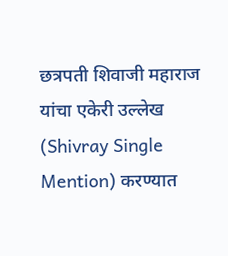छत्रपती शिवाजी महाराज यांचा एकेरी उल्लेख (Shivray Single Mention) करण्यात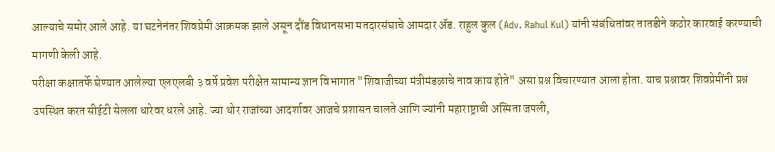आल्याचे समोर आले आहे. या घटनेनंतर शिवप्रेमी आक्रमक झाले असून दौंड विधानसभा मतदारसंघाचे आमदार ॲड. राहुल कुल (Adv. Rahul Kul) यांनी संबंधितांवर तातडीने कठोर कारवाई करण्याची मागणी केली आहे.
परीक्षा कक्षातर्फे घेण्यात आलेल्या एलएलबी ३ वर्षे प्रवेश परीक्षेत सामान्य ज्ञान विभागात "शिवाजीच्या मंत्रीमंडळाचे नाव काय होते" असा प्रश्न विचारण्यात आला होता. याच प्रश्नावर शिवप्रेमींनी प्रश्न उपस्थित करत सीईटी सेलला धारेवर धरले आहे. ज्या थोर राजांच्या आदर्शावर आजचे प्रशासन चालते आणि ज्यांनी महाराष्ट्राची अस्मिता जपली,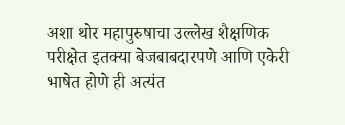अशा थोर महापुरुषाचा उल्लेख शैक्षणिक परीक्षेत इतक्या बेजबाबदारपणे आणि एकेरी भाषेत होणे ही अत्यंत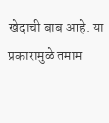खेदाची बाब आहे. या प्रकारामुळे तमाम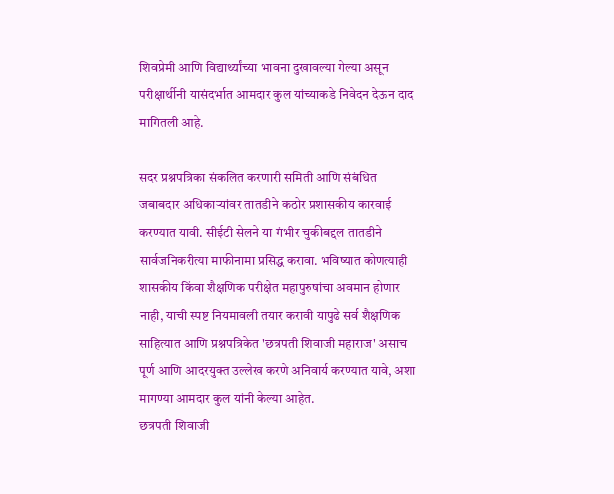शिवप्रेमी आणि विद्यार्थ्यांच्या भावना दुखावल्या गेल्या असून परीक्षार्थीनी यासंदर्भात आमदार कुल यांच्याकडे निवेदन देऊन दाद मागितली आहे.

सदर प्रश्नपत्रिका संकलित करणारी समिती आणि संबंधित जबाबदार अधिकाऱ्यांवर तातडीने कठोर प्रशासकीय कारवाई करण्यात यावी. सीईटी सेलने या गंभीर चुकीबद्दल तातडीने सार्वजनिकरीत्या माफीनामा प्रसिद्ध करावा. भविष्यात कोणत्याही शासकीय किंवा शैक्षणिक परीक्षेत महापुरुषांचा अवमान होणार नाही, याची स्पष्ट नियमावली तयार करावी यापुढे सर्व शैक्षणिक साहित्यात आणि प्रश्नपत्रिकेत 'छत्रपती शिवाजी महाराज' असाच पूर्ण आणि आदरयुक्त उल्लेख करणे अनिवार्य करण्यात यावे, अशा मागण्या आमदार कुल यांनी केल्या आहेत.
छत्रपती शिवाजी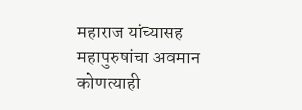महाराज यांच्यासह महापुरुषांचा अवमान कोणत्याही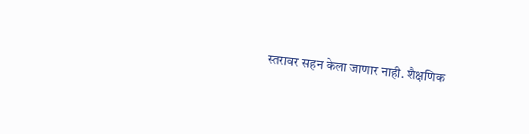स्तरावर सहन केला जाणार नाही. शैक्षणिक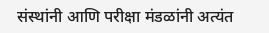संस्थांनी आणि परीक्षा मंडळांनी अत्यंत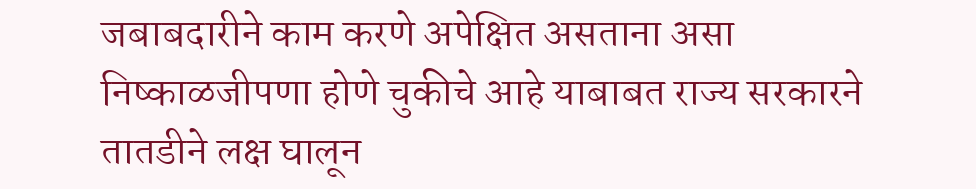जबाबदारीने काम करणे अपेक्षित असताना असा निष्काळजीपणा होणे चुकीचे आहे याबाबत राज्य सरकारने तातडीने लक्ष घालून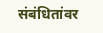संबंधितांवर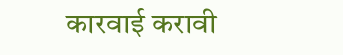कारवाई करावी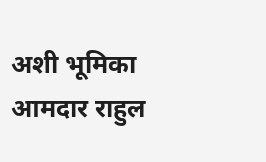अशी भूमिका आमदार राहुल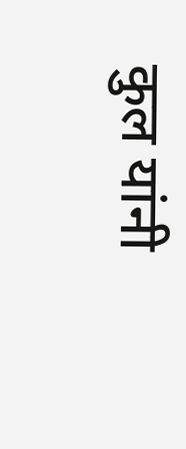कुल यांनी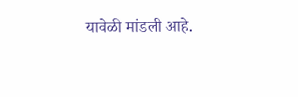यावेळी मांडली आहे.